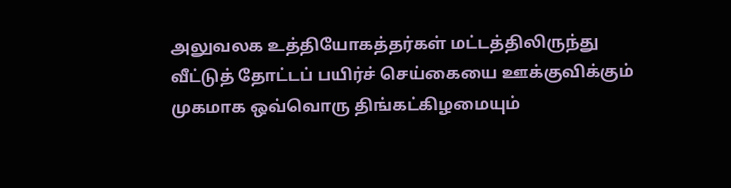அலுவலக உத்தியோகத்தர்கள் மட்டத்திலிருந்து வீட்டுத் தோட்டப் பயிர்ச் செய்கையை ஊக்குவிக்கும் முகமாக ஒவ்வொரு திங்கட்கிழமையும்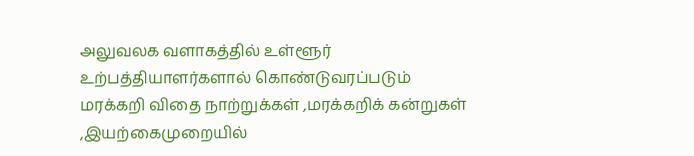அலுவலக வளாகத்தில் உள்ளூர் உற்பத்தியாளர்களால் கொண்டுவரப்படும் மரக்கறி விதை நாற்றுக்கள் ,மரக்கறிக் கன்றுகள் ,இயற்கைமுறையில்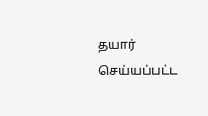தயார் செய்யப்பட்ட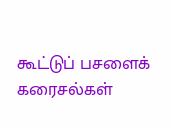கூட்டுப் பசளைக் கரைசல்கள்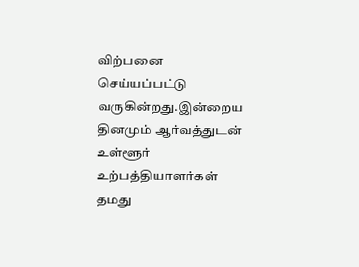விற்பனை செய்யப்பட்டு வருகின்றது.இன்றைய தினமும் ஆர்வத்துடன் உள்ளூர் உற்பத்தியாளர்கள் தமது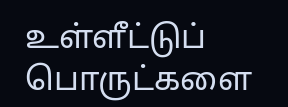உள்ளீட்டுப் பொருட்களை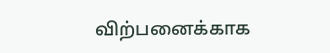விற்பனைக்காக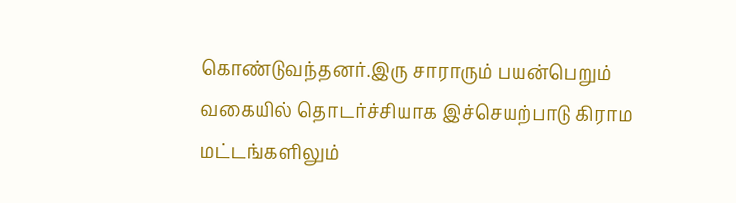கொண்டுவந்தனர்.இரு சாராரும் பயன்பெறும் வகையில் தொடர்ச்சியாக இச்செயற்பாடு கிராம மட்டங்களிலும்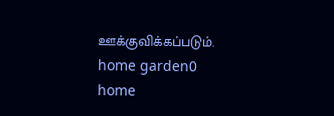ஊக்குவிக்கப்படும்.
home garden0
home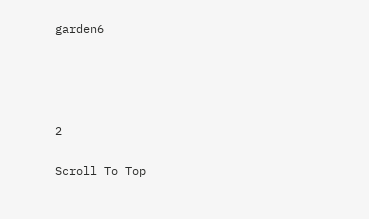garden6




2

Scroll To Top